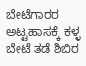ಬೇಟೆಗಾರರ ಅಟ್ಟಹಾಸಕ್ಕೆ ಕಳ್ಳ ಬೇಟೆ ತಡೆ ಶಿಬಿರ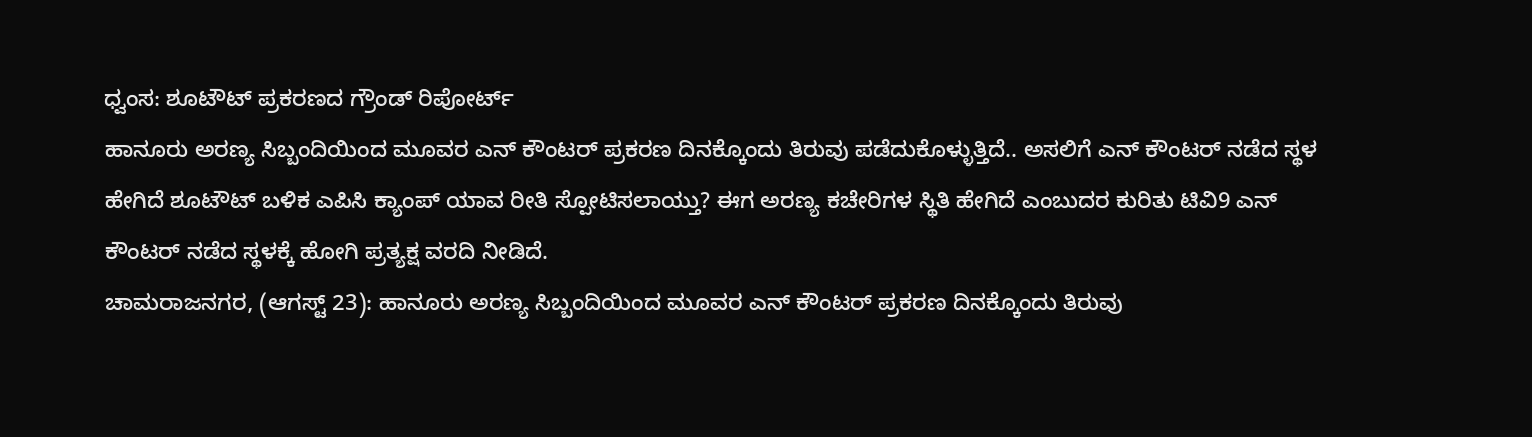ಧ್ವಂಸ: ಶೂಟೌಟ್ ಪ್ರಕರಣದ ಗ್ರೌಂಡ್ ರಿಪೋರ್ಟ್
ಹಾನೂರು ಅರಣ್ಯ ಸಿಬ್ಬಂದಿಯಿಂದ ಮೂವರ ಎನ್ ಕೌಂಟರ್ ಪ್ರಕರಣ ದಿನಕ್ಕೊಂದು ತಿರುವು ಪಡೆದುಕೊಳ್ಳುತ್ತಿದೆ.. ಅಸಲಿಗೆ ಎನ್ ಕೌಂಟರ್ ನಡೆದ ಸ್ಥಳ ಹೇಗಿದೆ ಶೂಟೌಟ್ ಬಳಿಕ ಎಪಿಸಿ ಕ್ಯಾಂಪ್ ಯಾವ ರೀತಿ ಸ್ಪೋಟಿಸಲಾಯ್ತು? ಈಗ ಅರಣ್ಯ ಕಚೇರಿಗಳ ಸ್ಥಿತಿ ಹೇಗಿದೆ ಎಂಬುದರ ಕುರಿತು ಟಿವಿ9 ಎನ್ ಕೌಂಟರ್ ನಡೆದ ಸ್ಥಳಕ್ಕೆ ಹೋಗಿ ಪ್ರತ್ಯಕ್ಷ ವರದಿ ನೀಡಿದೆ.
ಚಾಮರಾಜನಗರ, (ಆಗಸ್ಟ್ 23): ಹಾನೂರು ಅರಣ್ಯ ಸಿಬ್ಬಂದಿಯಿಂದ ಮೂವರ ಎನ್ ಕೌಂಟರ್ ಪ್ರಕರಣ ದಿನಕ್ಕೊಂದು ತಿರುವು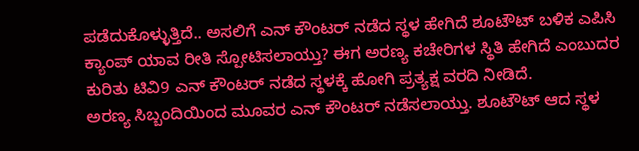ಪಡೆದುಕೊಳ್ಳುತ್ತಿದೆ.. ಅಸಲಿಗೆ ಎನ್ ಕೌಂಟರ್ ನಡೆದ ಸ್ಥಳ ಹೇಗಿದೆ ಶೂಟೌಟ್ ಬಳಿಕ ಎಪಿಸಿ ಕ್ಯಾಂಪ್ ಯಾವ ರೀತಿ ಸ್ಪೋಟಿಸಲಾಯ್ತು? ಈಗ ಅರಣ್ಯ ಕಚೇರಿಗಳ ಸ್ಥಿತಿ ಹೇಗಿದೆ ಎಂಬುದರ ಕುರಿತು ಟಿವಿ9 ಎನ್ ಕೌಂಟರ್ ನಡೆದ ಸ್ಥಳಕ್ಕೆ ಹೋಗಿ ಪ್ರತ್ಯಕ್ಷ ವರದಿ ನೀಡಿದೆ.
ಅರಣ್ಯ ಸಿಬ್ಬಂದಿಯಿಂದ ಮೂವರ ಎನ್ ಕೌಂಟರ್ ನಡೆಸಲಾಯ್ತು. ಶೂಟೌಟ್ ಆದ ಸ್ಥಳ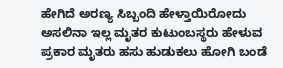ಹೇಗಿದೆ ಅರಣ್ಯ ಸಿಬ್ಬಂದಿ ಹೇಳ್ತಾಯಿರೋದು ಅಸಲಿನಾ ಇಲ್ಲ ಮೃತರ ಕುಟುಂಬಸ್ಥರು ಹೇಳುವ ಪ್ರಕಾರ ಮೃತರು ಹಸು ಹುಡುಕಲು ಹೋಗಿ ಬಂಡೆ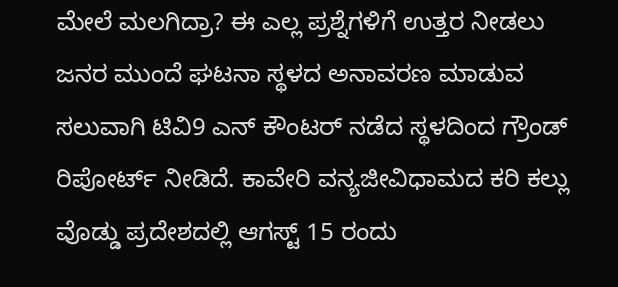ಮೇಲೆ ಮಲಗಿದ್ರಾ? ಈ ಎಲ್ಲ ಪ್ರಶ್ನೆಗಳಿಗೆ ಉತ್ತರ ನೀಡಲು ಜನರ ಮುಂದೆ ಘಟನಾ ಸ್ಥಳದ ಅನಾವರಣ ಮಾಡುವ ಸಲುವಾಗಿ ಟಿವಿ9 ಎನ್ ಕೌಂಟರ್ ನಡೆದ ಸ್ಥಳದಿಂದ ಗ್ರೌಂಡ್ ರಿಪೋರ್ಟ್ ನೀಡಿದೆ. ಕಾವೇರಿ ವನ್ಯಜೀವಿಧಾಮದ ಕರಿ ಕಲ್ಲು ವೊಡ್ಡು ಪ್ರದೇಶದಲ್ಲಿ ಆಗಸ್ಟ್ 15 ರಂದು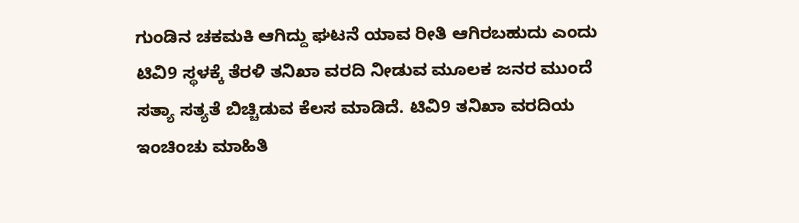ಗುಂಡಿನ ಚಕಮಕಿ ಆಗಿದ್ದು ಘಟನೆ ಯಾವ ರೀತಿ ಆಗಿರಬಹುದು ಎಂದು ಟಿವಿ9 ಸ್ಥಳಕ್ಕೆ ತೆರಳಿ ತನಿಖಾ ವರದಿ ನೀಡುವ ಮೂಲಕ ಜನರ ಮುಂದೆ ಸತ್ಯಾ ಸತ್ಯತೆ ಬಿಚ್ಚಿಡುವ ಕೆಲಸ ಮಾಡಿದೆ. ಟಿವಿ9 ತನಿಖಾ ವರದಿಯ ಇಂಚಿಂಚು ಮಾಹಿತಿ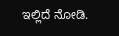ಇಲ್ಲಿದೆ ನೋಡಿ.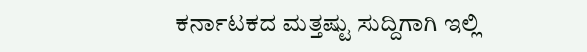ಕರ್ನಾಟಕದ ಮತ್ತಷ್ಟು ಸುದ್ದಿಗಾಗಿ ಇಲ್ಲಿ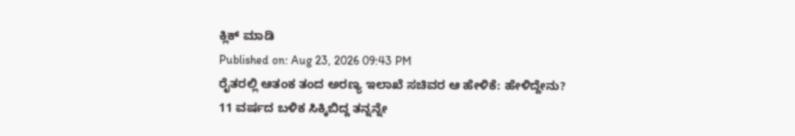ಕ್ಲಿಕ್ ಮಾಡಿ
Published on: Aug 23, 2026 09:43 PM
ರೈತರಲ್ಲಿ ಆತಂಕ ತಂದ ಅರಣ್ಯ ಇಲಾಖೆ ಸಚಿವರ ಆ ಹೇಳಿಕೆ: ಹೇಳಿದ್ದೇನು?
11 ವರ್ಷದ ಬಳಿಕ ಸಿಕ್ಕಿಬಿದ್ದ ತನ್ನನ್ನೇ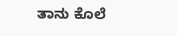ತಾನು ಕೊಲೆ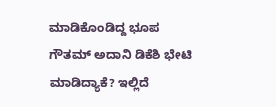ಮಾಡಿಕೊಂಡಿದ್ದ ಭೂಪ
ಗೌತಮ್ ಅದಾನಿ ಡಿಕೆಶಿ ಭೇಟಿ ಮಾಡಿದ್ಯಾಕೆ? ಇಲ್ಲಿದೆ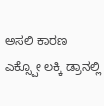ಅಸಲಿ ಕಾರಣ
ಎಕ್ಸ್ಪೋ ಲಕ್ಕಿ ಡ್ರಾನಲ್ಲಿ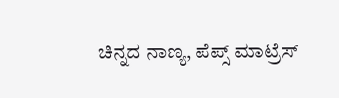ಚಿನ್ನದ ನಾಣ್ಯ, ಪೆಪ್ಸ್ ಮಾಟ್ರೆಸ್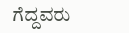ಗೆದ್ದವರು